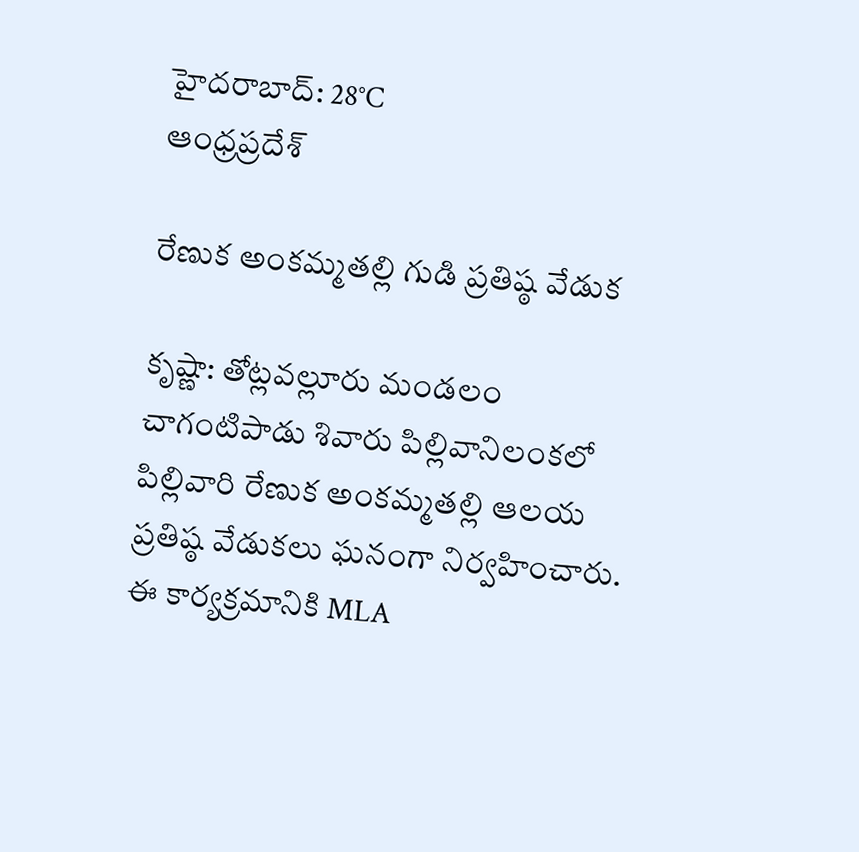హైదరాబాద్: 28°C
ఆంధ్రప్రదేశ్

రేణుక అంకమ్మతల్లి గుడి ప్రతిష్ఠ వేడుక

కృష్ణా: తోట్లవల్లూరు మండలం చాగంటిపాడు శివారు పిల్లివానిలంకలో పిల్లివారి రేణుక అంకమ్మతల్లి ఆలయ ప్రతిష్ఠ వేడుకలు ఘనంగా నిర్వహించారు. ఈ కార్యక్రమానికి MLA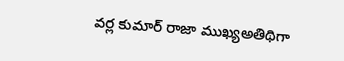వర్ల కుమార్ రాజా ముఖ్యఅతిథిగా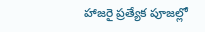హాజరై ప్రత్యేక పూజల్లో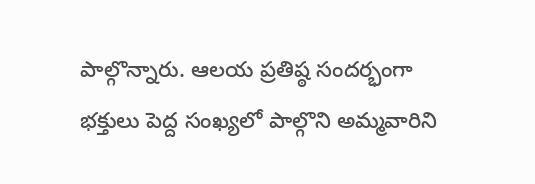పాల్గొన్నారు. ఆలయ ప్రతిష్ఠ సందర్భంగా భక్తులు పెద్ద సంఖ్యలో పాల్గొని అమ్మవారిని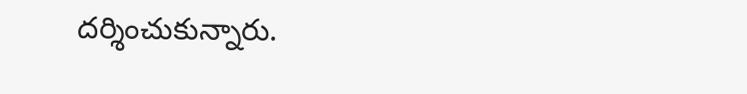దర్శించుకున్నారు.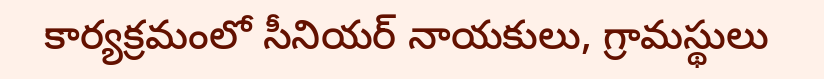కార్యక్రమంలో సీనియర్ నాయకులు, గ్రామస్థులు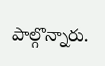పాల్గొన్నారు.